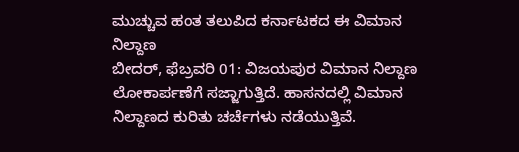ಮುಚ್ಚುವ ಹಂತ ತಲುಪಿದ ಕರ್ನಾಟಕದ ಈ ವಿಮಾನ ನಿಲ್ದಾಣ
ಬೀದರ್, ಫೆಬ್ರವರಿ 01: ವಿಜಯಪುರ ವಿಮಾನ ನಿಲ್ದಾಣ ಲೋಕಾರ್ಪಣೆಗೆ ಸಜ್ಜಾಗುತ್ತಿದೆ. ಹಾಸನದಲ್ಲಿ ವಿಮಾನ ನಿಲ್ದಾಣದ ಕುರಿತು ಚರ್ಚೆಗಳು ನಡೆಯುತ್ತಿವೆ.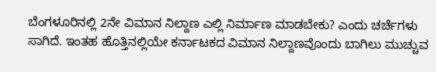ಬೆಂಗಳೂರಿನಲ್ಲಿ 2ನೇ ವಿಮಾನ ನಿಲ್ದಾಣ ಎಲ್ಲಿ ನಿರ್ಮಾಣ ಮಾಡಬೇಕು? ಎಂದು ಚರ್ಚೆಗಳು ಸಾಗಿದೆ. ಇಂತಹ ಹೊತ್ತಿನಲ್ಲಿಯೇ ಕರ್ನಾಟಕದ ವಿಮಾನ ನಿಲ್ದಾಣವೊಂದು ಬಾಗಿಲು ಮುಚ್ಚುವ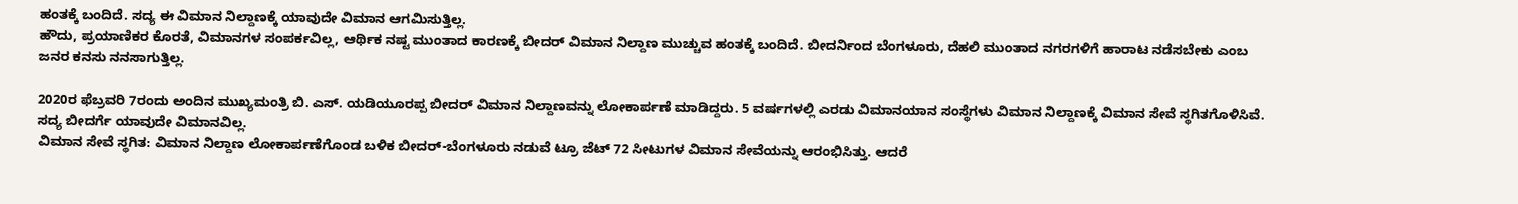ಹಂತಕ್ಕೆ ಬಂದಿದೆ. ಸದ್ಯ ಈ ವಿಮಾನ ನಿಲ್ದಾಣಕ್ಕೆ ಯಾವುದೇ ವಿಮಾನ ಆಗಮಿಸುತ್ತಿಲ್ಲ.
ಹೌದು, ಪ್ರಯಾಣಿಕರ ಕೊರತೆ, ವಿಮಾನಗಳ ಸಂಪರ್ಕವಿಲ್ಲ, ಆರ್ಥಿಕ ನಷ್ಟ ಮುಂತಾದ ಕಾರಣಕ್ಕೆ ಬೀದರ್ ವಿಮಾನ ನಿಲ್ದಾಣ ಮುಚ್ಚುವ ಹಂತಕ್ಕೆ ಬಂದಿದೆ. ಬೀದರ್ನಿಂದ ಬೆಂಗಳೂರು, ದೆಹಲಿ ಮುಂತಾದ ನಗರಗಳಿಗೆ ಹಾರಾಟ ನಡೆಸಬೇಕು ಎಂಬ ಜನರ ಕನಸು ನನಸಾಗುತ್ತಿಲ್ಲ.

2020ರ ಫೆಬ್ರವರಿ 7ರಂದು ಅಂದಿನ ಮುಖ್ಯಮಂತ್ರಿ ಬಿ. ಎಸ್. ಯಡಿಯೂರಪ್ಪ ಬೀದರ್ ವಿಮಾನ ನಿಲ್ದಾಣವನ್ನು ಲೋಕಾರ್ಪಣೆ ಮಾಡಿದ್ದರು. 5 ವರ್ಷಗಳಲ್ಲಿ ಎರಡು ವಿಮಾನಯಾನ ಸಂಸ್ಥೆಗಳು ವಿಮಾನ ನಿಲ್ದಾಣಕ್ಕೆ ವಿಮಾನ ಸೇವೆ ಸ್ಥಗಿತಗೊಳಿಸಿವೆ. ಸದ್ಯ ಬೀದರ್ಗೆ ಯಾವುದೇ ವಿಮಾನವಿಲ್ಲ.
ವಿಮಾನ ಸೇವೆ ಸ್ಥಗಿತ: ವಿಮಾನ ನಿಲ್ದಾಣ ಲೋಕಾರ್ಪಣೆಗೊಂಡ ಬಳಿಕ ಬೀದರ್-ಬೆಂಗಳೂರು ನಡುವೆ ಟ್ರೂ ಜೆಟ್ 72 ಸೀಟುಗಳ ವಿಮಾನ ಸೇವೆಯನ್ನು ಆರಂಭಿಸಿತ್ತು. ಆದರೆ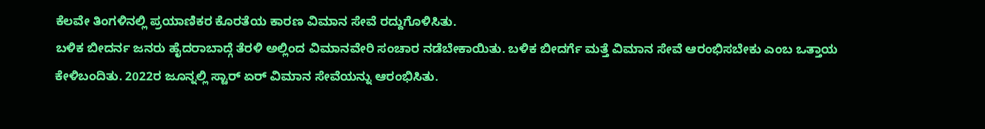ಕೆಲವೇ ತಿಂಗಳಿನಲ್ಲಿ ಪ್ರಯಾಣಿಕರ ಕೊರತೆಯ ಕಾರಣ ವಿಮಾನ ಸೇವೆ ರದ್ದುಗೊಳಿಸಿತು.
ಬಳಿಕ ಬೀದರ್ನ ಜನರು ಹೈದರಾಬಾದ್ಗೆ ತೆರಳಿ ಅಲ್ಲಿಂದ ವಿಮಾನವೇರಿ ಸಂಚಾರ ನಡೆಬೇಕಾಯಿತು. ಬಳಿಕ ಬೀದರ್ಗೆ ಮತ್ತೆ ವಿಮಾನ ಸೇವೆ ಆರಂಭಿಸಬೇಕು ಎಂಬ ಒತ್ತಾಯ ಕೇಳಿಬಂದಿತು. 2022ರ ಜೂನ್ನಲ್ಲಿ ಸ್ಟಾರ್ ಏರ್ ವಿಮಾನ ಸೇವೆಯನ್ನು ಆರಂಭಿಸಿತು.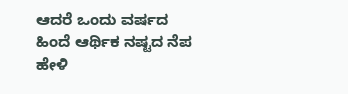ಆದರೆ ಒಂದು ವರ್ಷದ ಹಿಂದೆ ಆರ್ಥಿಕ ನಷ್ಟದ ನೆಪ ಹೇಳಿ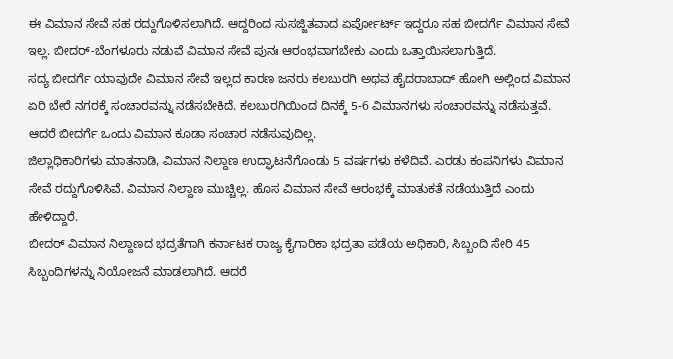ಈ ವಿಮಾನ ಸೇವೆ ಸಹ ರದ್ದುಗೊಳಿಸಲಾಗಿದೆ. ಆದ್ದರಿಂದ ಸುಸಜ್ಜಿತವಾದ ಏರ್ಪೋರ್ಟ್ ಇದ್ದರೂ ಸಹ ಬೀದರ್ಗೆ ವಿಮಾನ ಸೇವೆ ಇಲ್ಲ. ಬೀದರ್-ಬೆಂಗಳೂರು ನಡುವೆ ವಿಮಾನ ಸೇವೆ ಪುನಃ ಆರಂಭವಾಗಬೇಕು ಎಂದು ಒತ್ತಾಯಿಸಲಾಗುತ್ತಿದೆ.
ಸದ್ಯ ಬೀದರ್ಗೆ ಯಾವುದೇ ವಿಮಾನ ಸೇವೆ ಇಲ್ಲದ ಕಾರಣ ಜನರು ಕಲಬುರಗಿ ಅಥವ ಹೈದರಾಬಾದ್ ಹೋಗಿ ಅಲ್ಲಿಂದ ವಿಮಾನ ಏರಿ ಬೇರೆ ನಗರಕ್ಕೆ ಸಂಚಾರವನ್ನು ನಡೆಸಬೇಕಿದೆ. ಕಲಬುರಗಿಯಿಂದ ದಿನಕ್ಕೆ 5-6 ವಿಮಾನಗಳು ಸಂಚಾರವನ್ನು ನಡೆಸುತ್ತವೆ. ಆದರೆ ಬೀದರ್ಗೆ ಒಂದು ವಿಮಾನ ಕೂಡಾ ಸಂಚಾರ ನಡೆಸುವುದಿಲ್ಲ.
ಜಿಲ್ಲಾಧಿಕಾರಿಗಳು ಮಾತನಾಡಿ, ವಿಮಾನ ನಿಲ್ದಾಣ ಉದ್ಘಾಟನೆಗೊಂಡು 5 ವರ್ಷಗಳು ಕಳೆದಿವೆ. ಎರಡು ಕಂಪನಿಗಳು ವಿಮಾನ ಸೇವೆ ರದ್ದುಗೊಳಿಸಿವೆ. ವಿಮಾನ ನಿಲ್ದಾಣ ಮುಚ್ಚಿಲ್ಲ. ಹೊಸ ವಿಮಾನ ಸೇವೆ ಆರಂಭಕ್ಕೆ ಮಾತುಕತೆ ನಡೆಯುತ್ತಿದೆ ಎಂದು ಹೇಳಿದ್ದಾರೆ.
ಬೀದರ್ ವಿಮಾನ ನಿಲ್ದಾಣದ ಭದ್ರತೆಗಾಗಿ ಕರ್ನಾಟಕ ರಾಜ್ಯ ಕೈಗಾರಿಕಾ ಭದ್ರತಾ ಪಡೆಯ ಅಧಿಕಾರಿ, ಸಿಬ್ಬಂದಿ ಸೇರಿ 45 ಸಿಬ್ಬಂದಿಗಳನ್ನು ನಿಯೋಜನೆ ಮಾಡಲಾಗಿದೆ. ಆದರೆ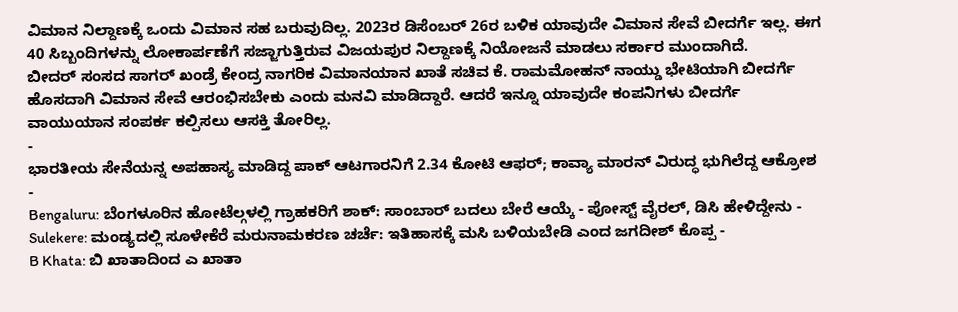ವಿಮಾನ ನಿಲ್ದಾಣಕ್ಕೆ ಒಂದು ವಿಮಾನ ಸಹ ಬರುವುದಿಲ್ಲ. 2023ರ ಡಿಸೆಂಬರ್ 26ರ ಬಳಿಕ ಯಾವುದೇ ವಿಮಾನ ಸೇವೆ ಬೀದರ್ಗೆ ಇಲ್ಲ. ಈಗ 40 ಸಿಬ್ಬಂದಿಗಳನ್ನು ಲೋಕಾರ್ಪಣೆಗೆ ಸಜ್ಜಾಗುತ್ತಿರುವ ವಿಜಯಪುರ ನಿಲ್ದಾಣಕ್ಕೆ ನಿಯೋಜನೆ ಮಾಡಲು ಸರ್ಕಾರ ಮುಂದಾಗಿದೆ.
ಬೀದರ್ ಸಂಸದ ಸಾಗರ್ ಖಂಡ್ರೆ ಕೇಂದ್ರ ನಾಗರಿಕ ವಿಮಾನಯಾನ ಖಾತೆ ಸಚಿವ ಕೆ. ರಾಮಮೋಹನ್ ನಾಯ್ಡು ಭೇಟಿಯಾಗಿ ಬೀದರ್ಗೆ ಹೊಸದಾಗಿ ವಿಮಾನ ಸೇವೆ ಆರಂಭಿಸಬೇಕು ಎಂದು ಮನವಿ ಮಾಡಿದ್ದಾರೆ. ಆದರೆ ಇನ್ನೂ ಯಾವುದೇ ಕಂಪನಿಗಳು ಬೀದರ್ಗೆ ವಾಯುಯಾನ ಸಂಪರ್ಕ ಕಲ್ಪಿಸಲು ಆಸಕ್ತಿ ತೋರಿಲ್ಲ.
-
ಭಾರತೀಯ ಸೇನೆಯನ್ನ ಅಪಹಾಸ್ಯ ಮಾಡಿದ್ದ ಪಾಕ್ ಆಟಗಾರನಿಗೆ 2.34 ಕೋಟಿ ಆಫರ್; ಕಾವ್ಯಾ ಮಾರನ್ ವಿರುದ್ಧ ಭುಗಿಲೆದ್ದ ಆಕ್ರೋಶ -
Bengaluru: ಬೆಂಗಳೂರಿನ ಹೋಟೆಲ್ಗಳಲ್ಲಿ ಗ್ರಾಹಕರಿಗೆ ಶಾಕ್: ಸಾಂಬಾರ್ ಬದಲು ಬೇರೆ ಆಯ್ಕೆ - ಪೋಸ್ಟ್ ವೈರಲ್, ಡಿಸಿ ಹೇಳಿದ್ದೇನು -
Sulekere: ಮಂಡ್ಯದಲ್ಲಿ ಸೂಳೇಕೆರೆ ಮರುನಾಮಕರಣ ಚರ್ಚೆ: ಇತಿಹಾಸಕ್ಕೆ ಮಸಿ ಬಳಿಯಬೇಡಿ ಎಂದ ಜಗದೀಶ್ ಕೊಪ್ಪ -
B Khata: ಬಿ ಖಾತಾದಿಂದ ಎ ಖಾತಾ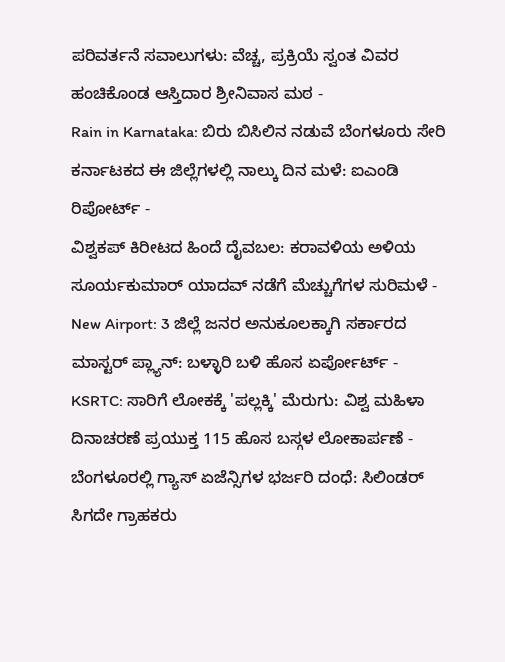ಪರಿವರ್ತನೆ ಸವಾಲುಗಳು: ವೆಚ್ಚ, ಪ್ರಕ್ರಿಯೆ ಸ್ವಂತ ವಿವರ ಹಂಚಿಕೊಂಡ ಆಸ್ತಿದಾರ ಶ್ರೀನಿವಾಸ ಮಠ -
Rain in Karnataka: ಬಿರು ಬಿಸಿಲಿನ ನಡುವೆ ಬೆಂಗಳೂರು ಸೇರಿ ಕರ್ನಾಟಕದ ಈ ಜಿಲ್ಲೆಗಳಲ್ಲಿ ನಾಲ್ಕು ದಿನ ಮಳೆ: ಐಎಂಡಿ ರಿಪೋರ್ಟ್ -
ವಿಶ್ವಕಪ್ ಕಿರೀಟದ ಹಿಂದೆ ದೈವಬಲ: ಕರಾವಳಿಯ ಅಳಿಯ ಸೂರ್ಯಕುಮಾರ್ ಯಾದವ್ ನಡೆಗೆ ಮೆಚ್ಚುಗೆಗಳ ಸುರಿಮಳೆ -
New Airport: 3 ಜಿಲ್ಲೆ ಜನರ ಅನುಕೂಲಕ್ಕಾಗಿ ಸರ್ಕಾರದ ಮಾಸ್ಟರ್ ಪ್ಲ್ಯಾನ್: ಬಳ್ಳಾರಿ ಬಳಿ ಹೊಸ ಏರ್ಪೋರ್ಟ್ -
KSRTC: ಸಾರಿಗೆ ಲೋಕಕ್ಕೆ 'ಪಲ್ಲಕ್ಕಿ' ಮೆರುಗು: ವಿಶ್ವ ಮಹಿಳಾ ದಿನಾಚರಣೆ ಪ್ರಯುಕ್ತ 115 ಹೊಸ ಬಸ್ಗಳ ಲೋಕಾರ್ಪಣೆ -
ಬೆಂಗಳೂರಲ್ಲಿ ಗ್ಯಾಸ್ ಏಜೆನ್ಸಿಗಳ ಭರ್ಜರಿ ದಂಧೆ: ಸಿಲಿಂಡರ್ ಸಿಗದೇ ಗ್ರಾಹಕರು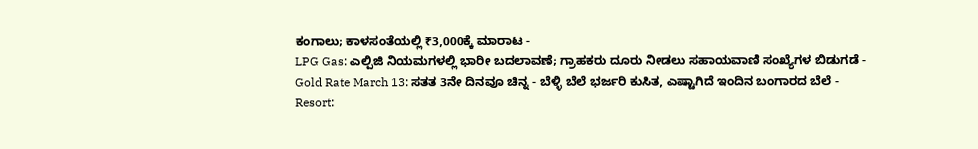ಕಂಗಾಲು; ಕಾಳಸಂತೆಯಲ್ಲಿ ₹3,000ಕ್ಕೆ ಮಾರಾಟ -
LPG Gas: ಎಲ್ಪಿಜಿ ನಿಯಮಗಳಲ್ಲಿ ಭಾರೀ ಬದಲಾವಣೆ; ಗ್ರಾಹಕರು ದೂರು ನೀಡಲು ಸಹಾಯವಾಣಿ ಸಂಖ್ಯೆಗಳ ಬಿಡುಗಡೆ -
Gold Rate March 13: ಸತತ 3ನೇ ದಿನವೂ ಚಿನ್ನ - ಬೆಳ್ಳಿ ಬೆಲೆ ಭರ್ಜರಿ ಕುಸಿತ, ಎಷ್ಟಾಗಿದೆ ಇಂದಿನ ಬಂಗಾರದ ಬೆಲೆ -
Resort: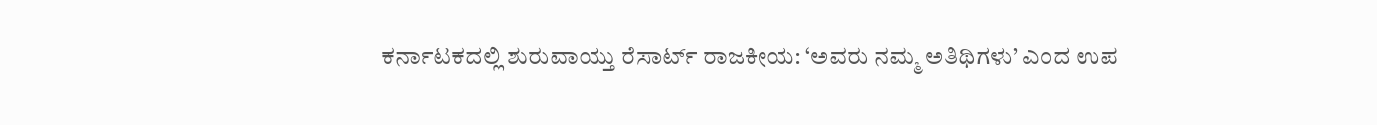ಕರ್ನಾಟಕದಲ್ಲಿ ಶುರುವಾಯ್ತು ರೆಸಾರ್ಟ್ ರಾಜಕೀಯ: ‘ಅವರು ನಮ್ಮ ಅತಿಥಿಗಳು’ ಎಂದ ಉಪ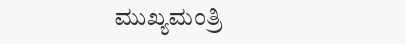ಮುಖ್ಯಮಂತ್ರಿ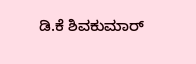ಡಿ.ಕೆ ಶಿವಕುಮಾರ್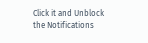Click it and Unblock the Notifications